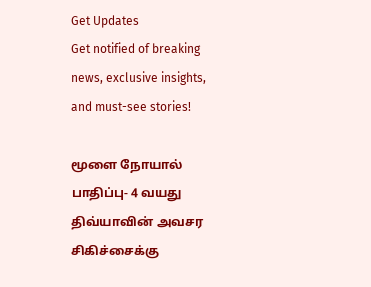Get Updates
Get notified of breaking news, exclusive insights, and must-see stories!

மூளை நோயால் பாதிப்பு- 4 வயது திவ்யாவின் அவசர சிகிச்சைக்கு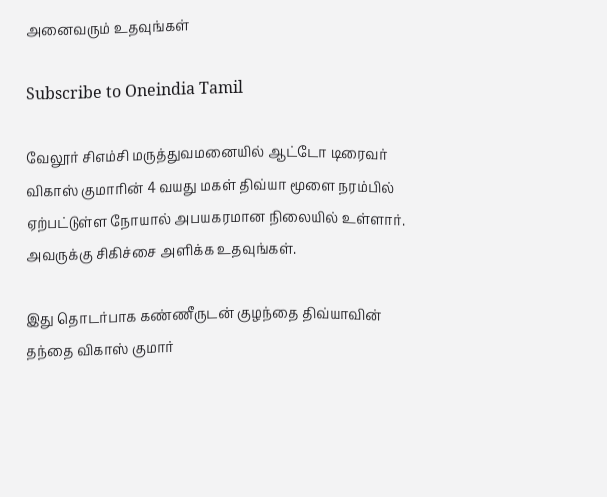அனைவரும் உதவுங்கள்

Subscribe to Oneindia Tamil

வேலூர் சிஎம்சி மருத்துவமனையில் ஆட்டோ டிரைவர் விகாஸ் குமாரின் 4 வயது மகள் திவ்யா மூளை நரம்பில் ஏற்பட்டுள்ள நோயால் அபயகரமான நிலையில் உள்ளார். அவருக்கு சிகிச்சை அளிக்க உதவுங்கள்.

இது தொடர்பாக கண்ணீருடன் குழந்தை திவ்யாவின் தந்தை விகாஸ் குமார்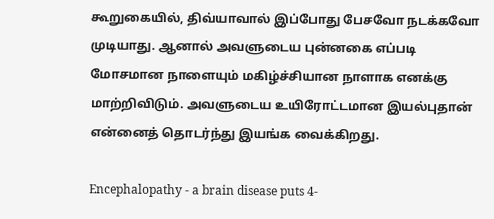கூறுகையில், திவ்யாவால் இப்போது பேசவோ நடக்கவோ முடியாது. ஆனால் அவளுடைய புன்னகை எப்படி மோசமான நாளையும் மகிழ்ச்சியான நாளாக எனக்கு மாற்றிவிடும். அவளுடைய உயிரோட்டமான இயல்புதான் என்னைத் தொடர்ந்து இயங்க வைக்கிறது.

Encephalopathy - a brain disease puts 4-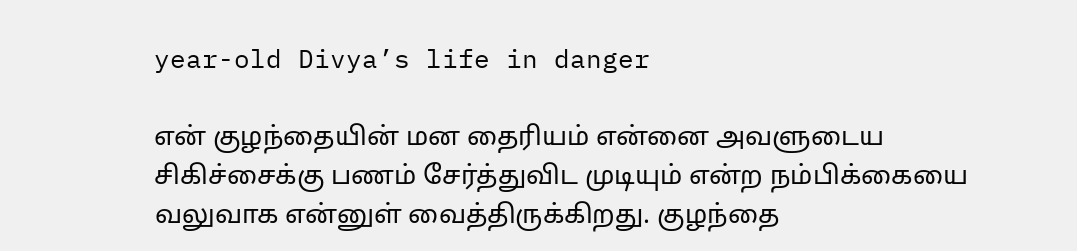year-old Divya’s life in danger

என் குழந்தையின் மன தைரியம் என்னை அவளுடைய சிகிச்சைக்கு பணம் சேர்த்துவிட முடியும் என்ற நம்பிக்கையை வலுவாக என்னுள் வைத்திருக்கிறது. குழந்தை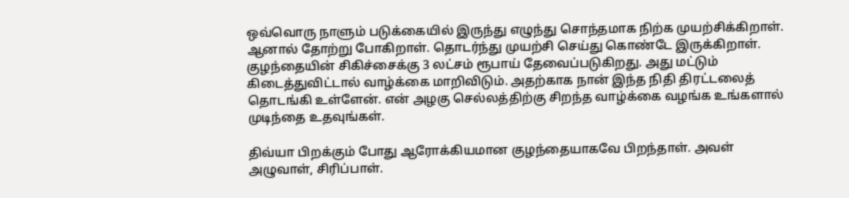ஒவ்வொரு நாளும் படுக்கையில் இருந்து எழுந்து சொந்தமாக நிற்க முயற்சிக்கிறாள். ஆனால் தோற்று போகிறாள். தொடர்ந்து முயற்சி செய்து கொண்டே இருக்கிறாள். குழந்தையின் சிகிச்சைக்கு 3 லட்சம் ரூபாய் தேவைப்படுகிறது. அது மட்டும் கிடைத்துவிட்டால் வாழ்க்கை மாறிவிடும். அதற்காக நான் இந்த நிதி திரட்டலைத் தொடங்கி உள்ளேன். என் அழகு செல்லத்திற்கு சிறந்த வாழ்க்கை வழங்க உங்களால் முடிந்தை உதவுங்கள்.

திவ்யா பிறக்கும் போது ஆரோக்கியமான குழந்தையாகவே பிறந்தாள். அவள் அழுவாள், சிரிப்பாள்.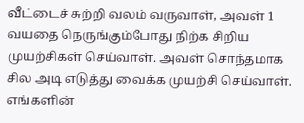வீட்டைச் சுற்றி வலம் வருவாள், அவள் 1 வயதை நெருங்கும்போது நிற்க சிறிய முயற்சிகள் செய்வாள். அவள் சொந்தமாக சில அடி எடுத்து வைக்க முயற்சி செய்வாள். எங்களின்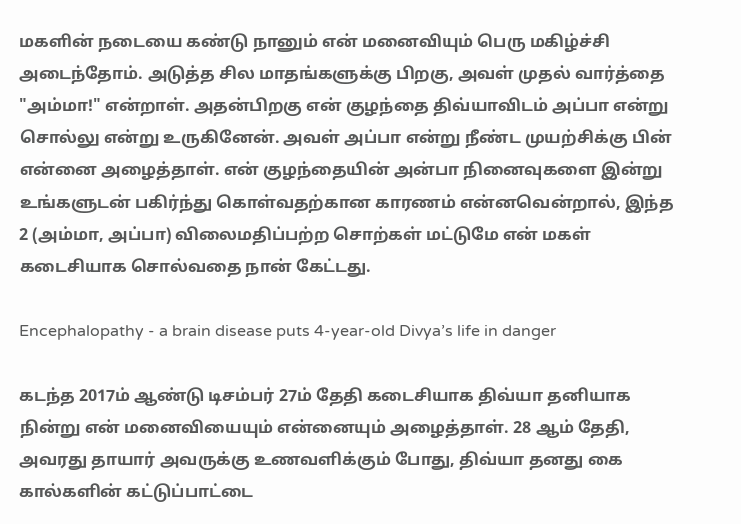மகளின் நடையை கண்டு நானும் என் மனைவியும் பெரு மகிழ்ச்சி அடைந்தோம். அடுத்த சில மாதங்களுக்கு பிறகு, அவள் முதல் வார்த்தை "அம்மா!" என்றாள். அதன்பிறகு என் குழந்தை திவ்யாவிடம் அப்பா என்று சொல்லு என்று உருகினேன். அவள் அப்பா என்று நீண்ட முயற்சிக்கு பின் என்னை அழைத்தாள். என் குழந்தையின் அன்பா நினைவுகளை இன்று உங்களுடன் பகிர்ந்து கொள்வதற்கான காரணம் என்னவென்றால், இந்த 2 (அம்மா, அப்பா) விலைமதிப்பற்ற சொற்கள் மட்டுமே என் மகள் கடைசியாக சொல்வதை நான் கேட்டது.

Encephalopathy - a brain disease puts 4-year-old Divya’s life in danger

கடந்த 2017ம் ஆண்டு டிசம்பர் 27ம் தேதி கடைசியாக திவ்யா தனியாக நின்று என் மனைவியையும் என்னையும் அழைத்தாள். 28 ஆம் தேதி, அவரது தாயார் அவருக்கு உணவளிக்கும் போது, திவ்யா தனது கை கால்களின் கட்டுப்பாட்டை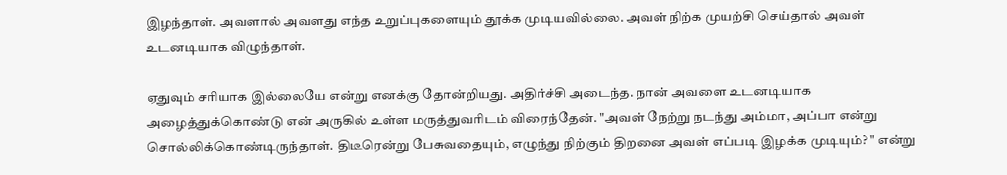இழந்தாள். அவளால் அவளது எந்த உறுப்புகளையும் தூக்க முடியவில்லை. அவள் நிற்க முயற்சி செய்தால் அவள் உடனடியாக விழுந்தாள்.

ஏதுவும் சரியாக இல்லையே என்று எனக்கு தோன்றியது. அதிர்ச்சி அடைந்த. நான் அவளை உடனடியாக அழைத்துக்கொண்டு என் அருகில் உள்ள மருத்துவரிடம் விரைந்தேன். "அவள் நேற்று நடந்து அம்மா, அப்பா என்று சொல்லிக்கொண்டிருந்தாள். திடீரென்று பேசுவதையும், எழுந்து நிற்கும் திறனை அவள் எப்படி இழக்க முடியும்? " என்று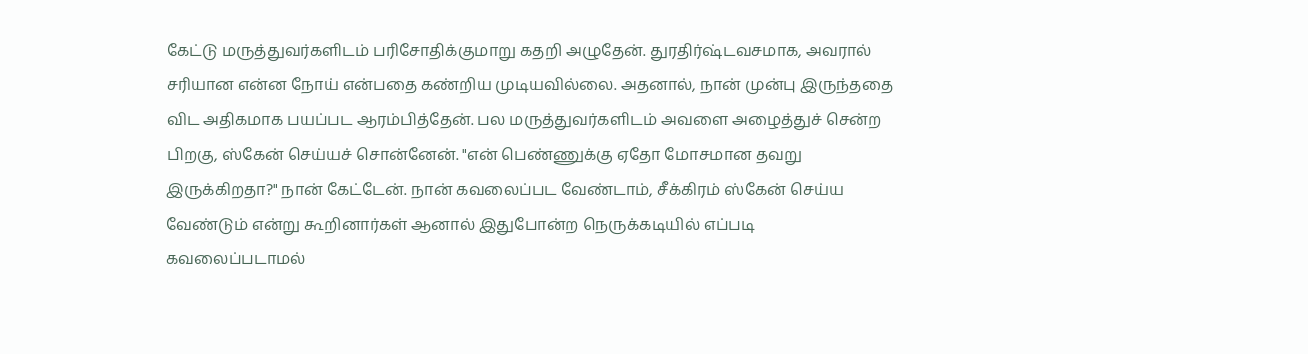கேட்டு மருத்துவர்களிடம் பரிசோதிக்குமாறு கதறி அழுதேன். துரதிர்ஷ்டவசமாக, அவரால் சரியான என்ன நோய் என்பதை கண்றிய முடியவில்லை. அதனால், நான் முன்பு இருந்ததை விட அதிகமாக பயப்பட ஆரம்பித்தேன். பல மருத்துவர்களிடம் அவளை அழைத்துச் சென்ற பிறகு, ஸ்கேன் செய்யச் சொன்னேன். "என் பெண்ணுக்கு ஏதோ மோசமான தவறு இருக்கிறதா?" நான் கேட்டேன். நான் கவலைப்பட வேண்டாம், சீக்கிரம் ஸ்கேன் செய்ய வேண்டும் என்று கூறினார்கள் ஆனால் இதுபோன்ற நெருக்கடியில் எப்படி கவலைப்படாமல்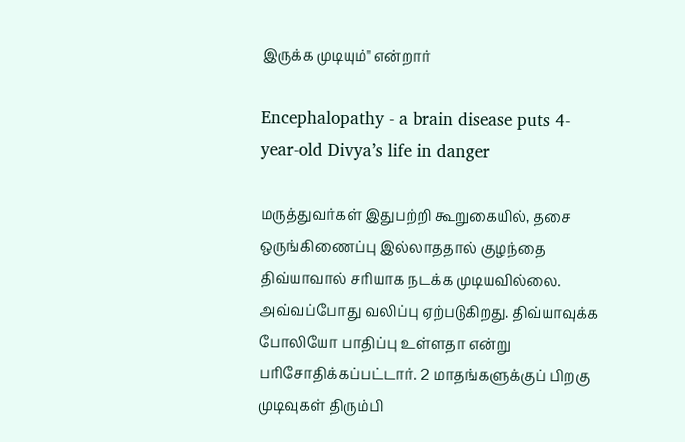இருக்க முடியும்" என்றார்

Encephalopathy - a brain disease puts 4-year-old Divya’s life in danger

மருத்துவர்கள் இதுபற்றி கூறுகையில், தசை ஒருங்கிணைப்பு இல்லாததால் குழந்தை திவ்யாவால் சரியாக நடக்க முடியவில்லை. அவ்வப்போது வலிப்பு ஏற்படுகிறது. திவ்யாவுக்க போலியோ பாதிப்பு உள்ளதா என்று பரிசோதிக்கப்பட்டார். 2 மாதங்களுக்குப் பிறகு முடிவுகள் திரும்பி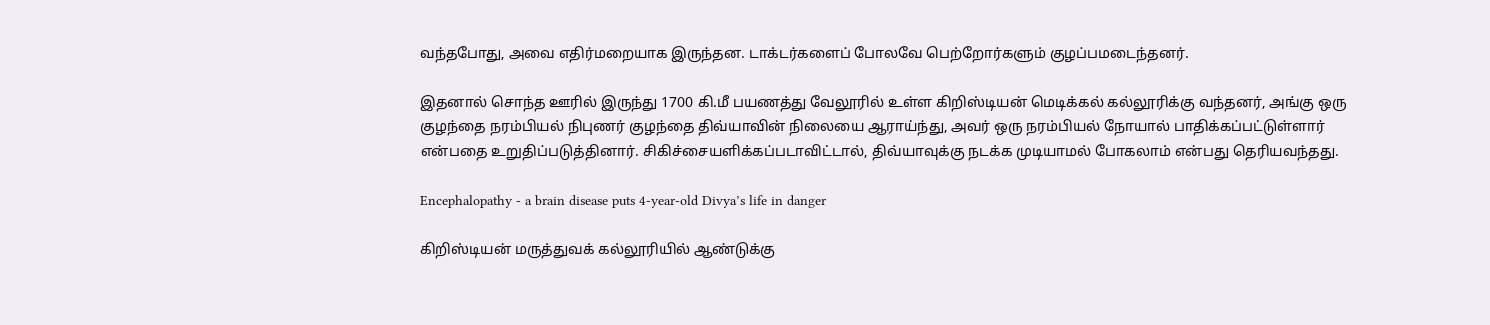வந்தபோது, அவை எதிர்மறையாக இருந்தன. டாக்டர்களைப் போலவே பெற்றோர்களும் குழப்பமடைந்தனர்.

இதனால் சொந்த ஊரில் இருந்து 1700 கி.மீ பயணத்து வேலூரில் உள்ள கிறிஸ்டியன் மெடிக்கல் கல்லூரிக்கு வந்தனர், அங்கு ஒரு குழந்தை நரம்பியல் நிபுணர் குழந்தை திவ்யாவின் நிலையை ஆராய்ந்து, அவர் ஒரு நரம்பியல் நோயால் பாதிக்கப்பட்டுள்ளார் என்பதை உறுதிப்படுத்தினார். சிகிச்சையளிக்கப்படாவிட்டால், திவ்யாவுக்கு நடக்க முடியாமல் போகலாம் என்பது தெரியவந்தது.

Encephalopathy - a brain disease puts 4-year-old Divya’s life in danger

கிறிஸ்டியன் மருத்துவக் கல்லூரியில் ஆண்டுக்கு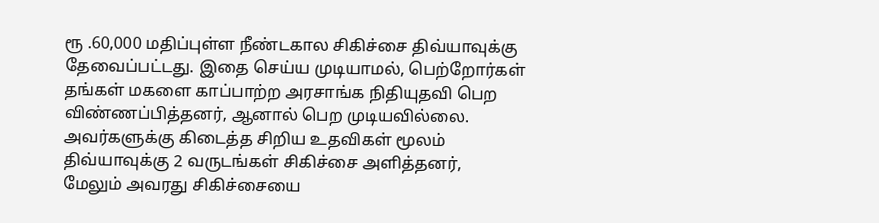ரூ .60,000 மதிப்புள்ள நீண்டகால சிகிச்சை திவ்யாவுக்கு தேவைப்பட்டது. இதை செய்ய முடியாமல், பெற்றோர்கள் தங்கள் மகளை காப்பாற்ற அரசாங்க நிதியுதவி பெற விண்ணப்பித்தனர், ஆனால் பெற முடியவில்லை. அவர்களுக்கு கிடைத்த சிறிய உதவிகள் மூலம் திவ்யாவுக்கு 2 வருடங்கள் சிகிச்சை அளித்தனர், மேலும் அவரது சிகிச்சையை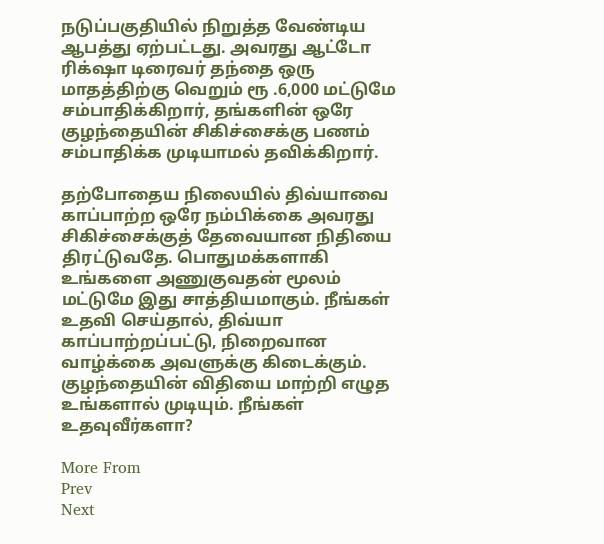நடுப்பகுதியில் நிறுத்த வேண்டிய ஆபத்து ஏற்பட்டது. அவரது ஆட்டோ ரிக்‌ஷா டிரைவர் தந்தை ஒரு மாதத்திற்கு வெறும் ரூ .6,000 மட்டுமே சம்பாதிக்கிறார், தங்களின் ஒரே குழந்தையின் சிகிச்சைக்கு பணம் சம்பாதிக்க முடியாமல் தவிக்கிறார்.

தற்போதைய நிலையில் திவ்யாவை காப்பாற்ற ஒரே நம்பிக்கை அவரது சிகிச்சைக்குத் தேவையான நிதியை திரட்டுவதே. பொதுமக்களாகி உங்களை அணுகுவதன் மூலம் மட்டுமே இது சாத்தியமாகும். நீங்கள் உதவி செய்தால், திவ்யா காப்பாற்றப்பட்டு, நிறைவான வாழ்க்கை அவளுக்கு கிடைக்கும். குழந்தையின் விதியை மாற்றி எழுத உங்களால் முடியும். நீங்கள் உதவுவீர்களா?

More From
Prev
Next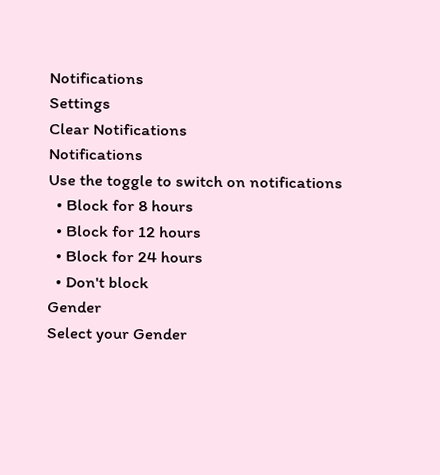Notifications
Settings
Clear Notifications
Notifications
Use the toggle to switch on notifications
  • Block for 8 hours
  • Block for 12 hours
  • Block for 24 hours
  • Don't block
Gender
Select your Gender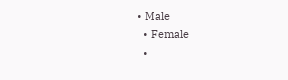• Male
  • Female
  •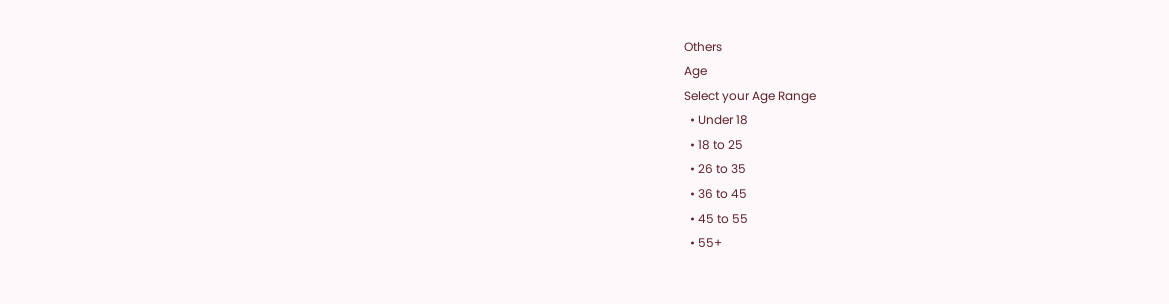Others
Age
Select your Age Range
  • Under 18
  • 18 to 25
  • 26 to 35
  • 36 to 45
  • 45 to 55
  • 55+